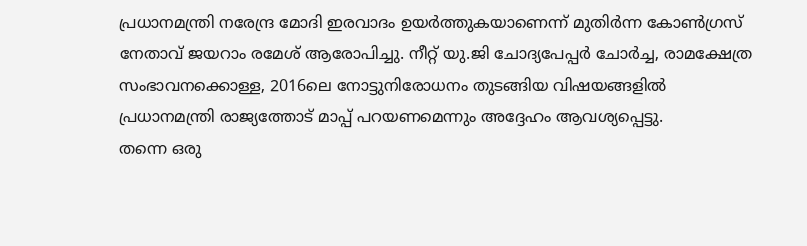പ്രധാനമന്ത്രി നരേന്ദ്ര മോദി ഇരവാദം ഉയർത്തുകയാണെന്ന് മുതിർന്ന കോൺഗ്രസ് നേതാവ് ജയറാം രമേശ് ആരോപിച്ചു. നീറ്റ് യു.ജി ചോദ്യപേപ്പർ ചോർച്ച, രാമക്ഷേത്ര സംഭാവനക്കൊള്ള, 2016ലെ നോട്ടുനിരോധനം തുടങ്ങിയ വിഷയങ്ങളിൽ പ്രധാനമന്ത്രി രാജ്യത്തോട് മാപ്പ് പറയണമെന്നും അദ്ദേഹം ആവശ്യപ്പെട്ടു.
തന്നെ ഒരു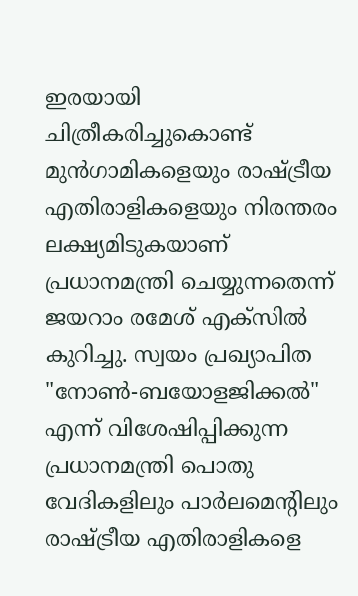ഇരയായി ചിത്രീകരിച്ചുകൊണ്ട് മുൻഗാമികളെയും രാഷ്ട്രീയ എതിരാളികളെയും നിരന്തരം ലക്ഷ്യമിടുകയാണ് പ്രധാനമന്ത്രി ചെയ്യുന്നതെന്ന് ജയറാം രമേശ് എക്സിൽ കുറിച്ചു. സ്വയം പ്രഖ്യാപിത "നോൺ-ബയോളജിക്കൽ" എന്ന് വിശേഷിപ്പിക്കുന്ന പ്രധാനമന്ത്രി പൊതു വേദികളിലും പാർലമെന്റിലും രാഷ്ട്രീയ എതിരാളികളെ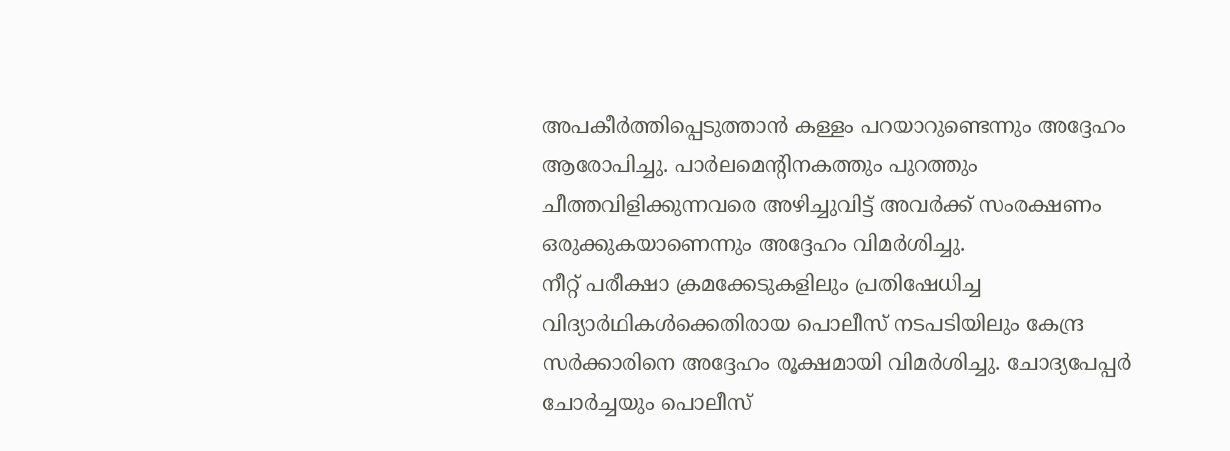അപകീർത്തിപ്പെടുത്താൻ കള്ളം പറയാറുണ്ടെന്നും അദ്ദേഹം ആരോപിച്ചു. പാർലമെന്റിനകത്തും പുറത്തും ചീത്തവിളിക്കുന്നവരെ അഴിച്ചുവിട്ട് അവർക്ക് സംരക്ഷണം ഒരുക്കുകയാണെന്നും അദ്ദേഹം വിമർശിച്ചു.
നീറ്റ് പരീക്ഷാ ക്രമക്കേടുകളിലും പ്രതിഷേധിച്ച വിദ്യാർഥികൾക്കെതിരായ പൊലീസ് നടപടിയിലും കേന്ദ്ര സർക്കാരിനെ അദ്ദേഹം രൂക്ഷമായി വിമർശിച്ചു. ചോദ്യപേപ്പർ ചോർച്ചയും പൊലീസ്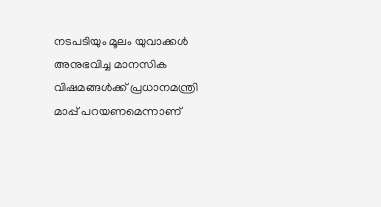നടപടിയും മൂലം യുവാക്കൾ അനുഭവിച്ച മാനസിക വിഷമങ്ങൾക്ക് പ്രധാനമന്ത്രി മാപ്പ് പറയണമെന്നാണ്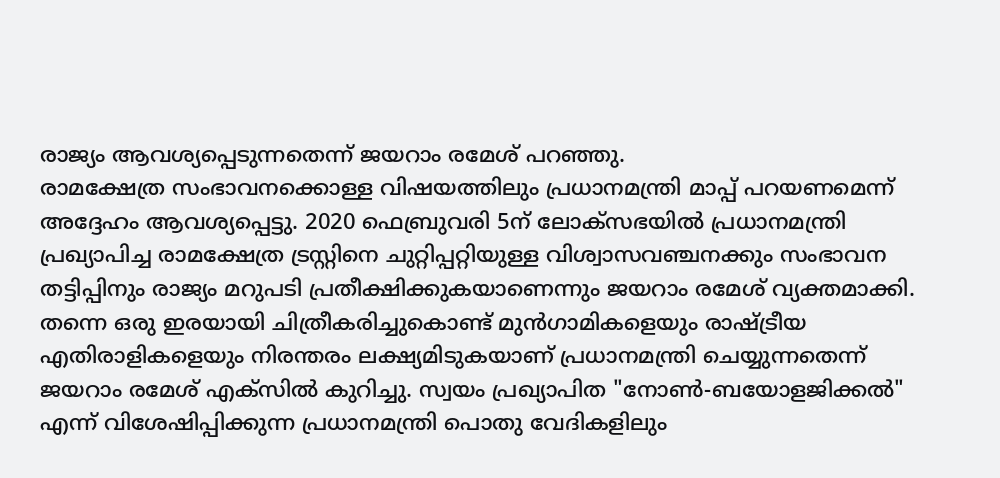രാജ്യം ആവശ്യപ്പെടുന്നതെന്ന് ജയറാം രമേശ് പറഞ്ഞു.
രാമക്ഷേത്ര സംഭാവനക്കൊള്ള വിഷയത്തിലും പ്രധാനമന്ത്രി മാപ്പ് പറയണമെന്ന് അദ്ദേഹം ആവശ്യപ്പെട്ടു. 2020 ഫെബ്രുവരി 5ന് ലോക്സഭയിൽ പ്രധാനമന്ത്രി പ്രഖ്യാപിച്ച രാമക്ഷേത്ര ട്രസ്റ്റിനെ ചുറ്റിപ്പറ്റിയുള്ള വിശ്വാസവഞ്ചനക്കും സംഭാവന തട്ടിപ്പിനും രാജ്യം മറുപടി പ്രതീക്ഷിക്കുകയാണെന്നും ജയറാം രമേശ് വ്യക്തമാക്കി.
തന്നെ ഒരു ഇരയായി ചിത്രീകരിച്ചുകൊണ്ട് മുൻഗാമികളെയും രാഷ്ട്രീയ എതിരാളികളെയും നിരന്തരം ലക്ഷ്യമിടുകയാണ് പ്രധാനമന്ത്രി ചെയ്യുന്നതെന്ന് ജയറാം രമേശ് എക്സിൽ കുറിച്ചു. സ്വയം പ്രഖ്യാപിത "നോൺ-ബയോളജിക്കൽ" എന്ന് വിശേഷിപ്പിക്കുന്ന പ്രധാനമന്ത്രി പൊതു വേദികളിലും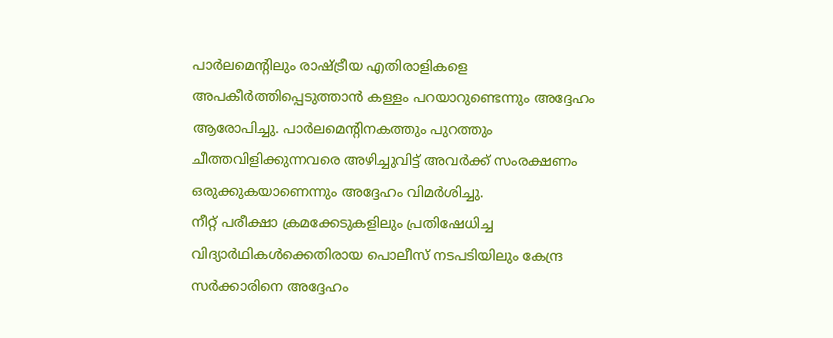പാർലമെന്റിലും രാഷ്ട്രീയ എതിരാളികളെ അപകീർത്തിപ്പെടുത്താൻ കള്ളം പറയാറുണ്ടെന്നും അദ്ദേഹം ആരോപിച്ചു. പാർലമെന്റിനകത്തും പുറത്തും ചീത്തവിളിക്കുന്നവരെ അഴിച്ചുവിട്ട് അവർക്ക് സംരക്ഷണം ഒരുക്കുകയാണെന്നും അദ്ദേഹം വിമർശിച്ചു.
നീറ്റ് പരീക്ഷാ ക്രമക്കേടുകളിലും പ്രതിഷേധിച്ച വിദ്യാർഥികൾക്കെതിരായ പൊലീസ് നടപടിയിലും കേന്ദ്ര സർക്കാരിനെ അദ്ദേഹം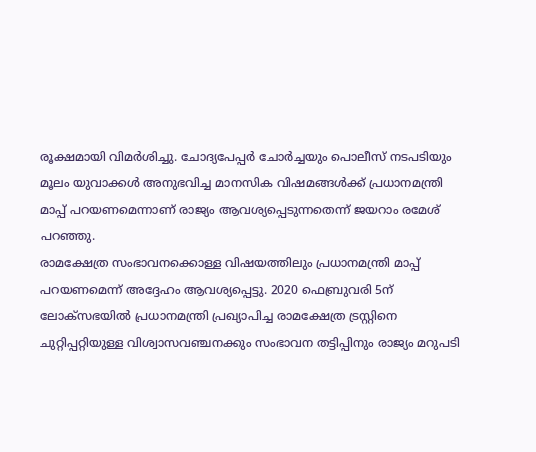രൂക്ഷമായി വിമർശിച്ചു. ചോദ്യപേപ്പർ ചോർച്ചയും പൊലീസ് നടപടിയും മൂലം യുവാക്കൾ അനുഭവിച്ച മാനസിക വിഷമങ്ങൾക്ക് പ്രധാനമന്ത്രി മാപ്പ് പറയണമെന്നാണ് രാജ്യം ആവശ്യപ്പെടുന്നതെന്ന് ജയറാം രമേശ് പറഞ്ഞു.
രാമക്ഷേത്ര സംഭാവനക്കൊള്ള വിഷയത്തിലും പ്രധാനമന്ത്രി മാപ്പ് പറയണമെന്ന് അദ്ദേഹം ആവശ്യപ്പെട്ടു. 2020 ഫെബ്രുവരി 5ന് ലോക്സഭയിൽ പ്രധാനമന്ത്രി പ്രഖ്യാപിച്ച രാമക്ഷേത്ര ട്രസ്റ്റിനെ ചുറ്റിപ്പറ്റിയുള്ള വിശ്വാസവഞ്ചനക്കും സംഭാവന തട്ടിപ്പിനും രാജ്യം മറുപടി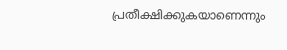പ്രതീക്ഷിക്കുകയാണെന്നും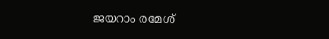ജയറാം രമേശ്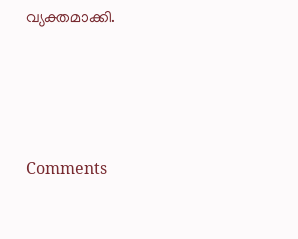വ്യക്തമാക്കി.







Comments